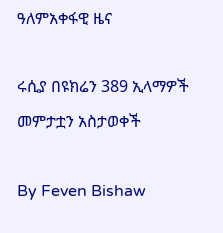ዓለምአቀፋዊ ዜና

ሩሲያ በዩክሬን 389 ኢላማዎች መምታቷን አስታወቀች

By Feven Bishaw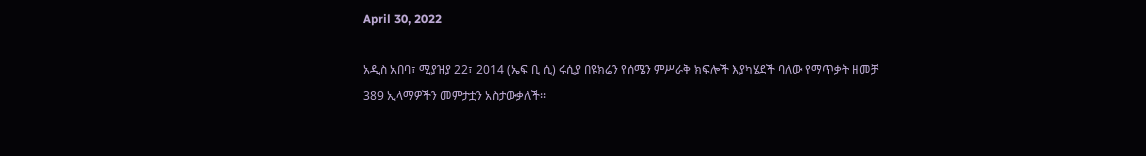April 30, 2022

አዲስ አበባ፣ ሚያዝያ 22፣ 2014 (ኤፍ ቢ ሲ) ሩሲያ በዩክሬን የሰሜን ምሥራቅ ክፍሎች እያካሄደች ባለው የማጥቃት ዘመቻ 389 ኢላማዎችን መምታቷን አስታውቃለች፡፡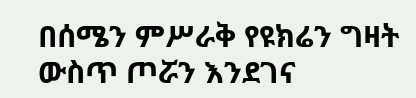በሰሜን ምሥራቅ የዩክሬን ግዛት ውስጥ ጦሯን እንደገና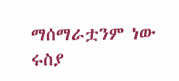ማሰማራቷንም ነው ሩስያ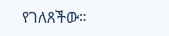የገለጸችው።